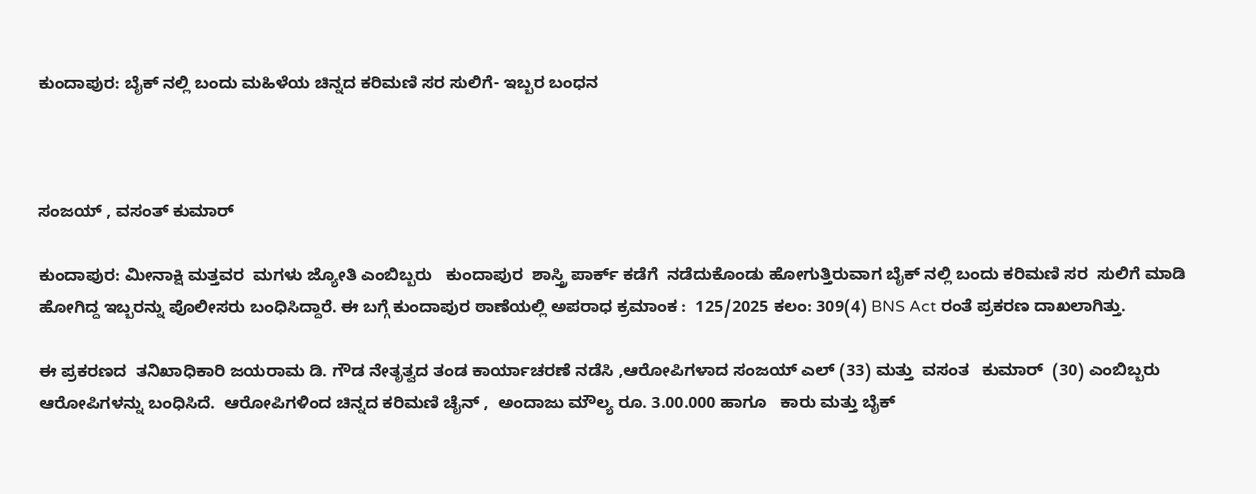ಕುಂದಾಪುರ: ಬೈಕ್ ನಲ್ಲಿ ಬಂದು ಮಹಿಳೆಯ ಚಿನ್ನದ ಕರಿಮಣಿ ಸರ ಸುಲಿಗೆ- ಇಬ್ಬರ ಬಂಧನ



ಸಂಜಯ್ , ವಸಂತ್ ಕುಮಾರ್

ಕುಂದಾಪುರ: ಮೀನಾಕ್ಷಿ ಮತ್ತವರ  ಮಗಳು ಜ್ಯೋತಿ ಎಂಬಿಬ್ಬರು   ಕುಂದಾಪುರ  ಶಾಸ್ತ್ರಿ ಪಾರ್ಕ್ ಕಡೆಗೆ  ನಡೆದುಕೊಂಡು ಹೋಗುತ್ತಿರುವಾಗ ಬೈಕ್ ನಲ್ಲಿ‌ ಬಂದು ಕರಿಮಣಿ ಸರ  ಸುಲಿಗೆ ಮಾಡಿ ಹೋಗಿದ್ದ ಇಬ್ಬರನ್ನು ಪೊಲೀಸರು ಬಂಧಿಸಿದ್ದಾರೆ. ಈ ಬಗ್ಗೆ ಕುಂದಾಪುರ ಠಾಣೆಯಲ್ಲಿ ಅಪರಾಧ ಕ್ರಮಾಂಕ :  125/2025 ಕಲಂ: 309(4) BNS Act ರಂತೆ ಪ್ರಕರಣ ದಾಖಲಾಗಿತ್ತು.

ಈ ಪ್ರಕರಣದ  ತನಿಖಾಧಿಕಾರಿ ಜಯರಾಮ ಡಿ. ಗೌಡ ನೇತೃತ್ವದ ತಂಡ ಕಾರ್ಯಾಚರಣೆ ನಡೆಸಿ ,ಆರೋಪಿಗಳಾದ ಸಂಜಯ್‌ ಎಲ್‌ (33) ಮತ್ತು  ವಸಂತ   ಕುಮಾರ್‌  (30) ಎಂಬಿಬ್ಬರು ಆರೋಪಿಗಳನ್ನು ಬಂಧಿಸಿದೆ.  ಆರೋಪಿಗಳಿಂದ ಚಿನ್ನದ ಕರಿಮಣಿ ಚೈನ್ ,  ಅಂದಾಜು ಮೌಲ್ಯ ರೂ. 3.00.000 ಹಾಗೂ   ಕಾರು ಮತ್ತು ಬೈಕ್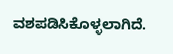ವಶಪಡಿಸಿಕೊಳ್ಳಲಾಗಿದೆ.